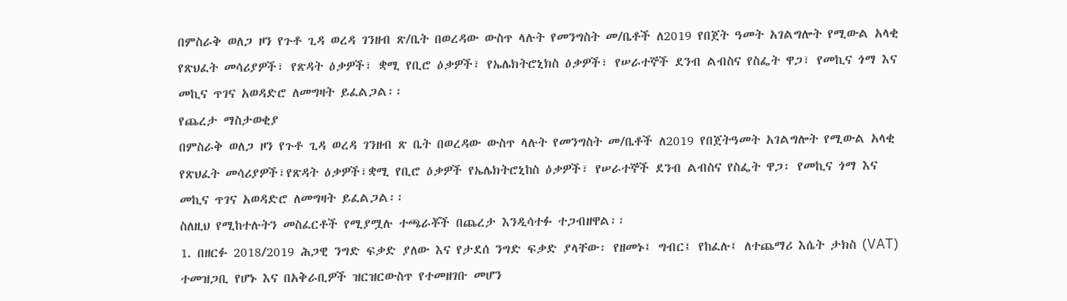በምስራቅ ወለጋ ዞን የጉቶ ጊዳ ወረዳ ገንዘብ ጽ/ቤት በወረዳው ውስጥ ላሉት የመንግስት መ/ቤቶች ለ2019 የበጀት ዓመት አገልግሎት የሚውል አላቂ የጽህፈት መሳሪያዎች፣ የጽዳት ዕቃዎች፣ ቋሚ የቢሮ ዕቃዎች፣ የኤሌክትሮኒክስ ዕቃዎች፣ የሠራተኞች ደንብ ልብስና የስፌት ዋጋ፣ የመኪና ጎማ እና መኪና ጥገና አወዳድሮ ለመግዛት ይፈልጋል፡፡
የጨረታ ማስታወቂያ
በምስራቅ ወለጋ ዞን የጉቶ ጊዳ ወረዳ ገንዘብ ጽ ቤት በወረዳው ውስጥ ላሉት የመንግስት መ/ቤቶች ለ2019 የበጀትዓመት አገልግሎት የሚውል አላቂ የጽህፈት መሳሪያዎች፣የጽዳት ዕቃዎች፣ቋሚ የቢሮ ዕቃዎች የኤሌክትሮኒከስ ዕቃዎች፣ የሠራተኞች ደንብ ልብስና የስፌት ዋጋ፡ የመኪና ጎማ እና መኪና ጥገና አወዳድሮ ለመግዛት ይፈልጋል፡፡
ስለዚህ የሚከተሉትን መስፈርቶች የሚያሟሉ ተጫራቾች በጨረታ እንዲሳተፉ ተጋብዘዋል፡፡
1. በዘርፉ 2018/2019 ሕጋዊ ንግድ ፍቃድ ያለው እና የታደሰ ንግድ ፍቃድ ያላቸው፡ የዘመኑ፤ ግብር፤ የከፈሉ፤ ለተጨማሪ እሴት ታክስ (VAT) ተመዝጋቢ የሆኑ እና በአቅራቢዎች ዝርዝርውስጥ የተመዘገቡ መሆን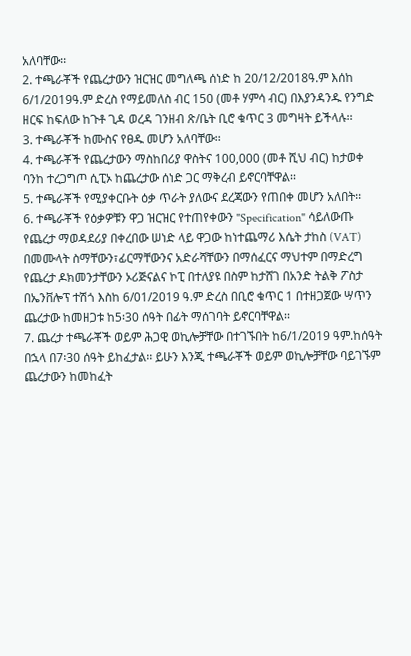አለባቸው፡፡
2. ተጫራቾች የጨረታውን ዝርዝር መግለጫ ሰነድ ከ 20/12/2018ዓ.ም እሰከ 6/1/2019ዓ.ም ድረስ የማይመለስ ብር 150 (መቶ ሃምሳ ብር) በእያንዳንዱ የንግድ ዘርፍ ከፍለው ከጉቶ ጊዳ ወረዳ ገንዘብ ጽ/ቤት ቢሮ ቁጥር 3 መግዛት ይችላሉ፡፡
3. ተጫራቾች ከሙስና የፀዱ መሆን አለባቸው፡፡
4. ተጫራቾች የጨረታውን ማስከበሪያ ዋስትና 100,000 (መቶ ሺህ ብር) ከታወቀ ባንከ ተረጋግጦ ሲፒኦ ከጨረታው ሰነድ ጋር ማቅረብ ይኖርባቸዋል፡፡
5. ተጫራቾች የሚያቀርቡት ዕቃ ጥራት ያለውና ደረጃውን የጠበቀ መሆን አለበት፡፡
6. ተጫራቾች የዕቃዎቹን ዋጋ ዝርዝር የተጠየቀውን "Specification" ሳይለውጡ የጨረታ ማወዳደሪያ በቀረበው ሠነድ ላይ ዋጋው ከነተጨማሪ እሴት ታከስ (VAT) በመሙላት ስማቸውን፣ፊርማቸውንና አድራሻቸውን በማሰፈርና ማህተም በማድረግ የጨረታ ዶክመንታቸውን ኦሪጅናልና ኮፒ በተለያዩ በስም ከታሸገ በአንድ ትልቅ ፖስታ በኤንቨሎፕ ተሽጎ እስከ 6/01/2019 ዓ.ም ድረስ በቢሮ ቁጥር 1 በተዘጋጀው ሣጥን ጨረታው ከመዘጋቱ ከ5፡30 ሰዓት በፊት ማሰገባት ይኖርባቸዋል፡፡
7. ጨረታ ተጫራቾች ወይም ሕጋዊ ወኪሎቻቸው በተገኙበት ከ6/1/2019 ዓም.ከሰዓት በኋላ በ7፡30 ሰዓት ይከፈታል፡፡ ይሁን እንጂ ተጫራቾች ወይም ወኪሎቻቸው ባይገኙም ጨረታውን ከመከፈት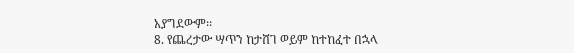አያግደውም፡፡
8. የጨረታው ሣጥን ከታሸገ ወይም ከተከፈተ በኋላ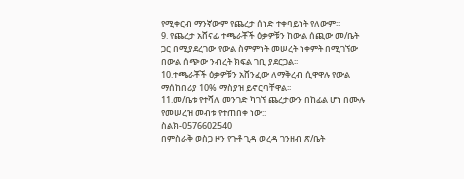የሚቀርብ ማንኛውም የጨረታ ሰነድ ተቀባይነት የለውም፡፡
9. የጨረታ አሸናፊ ተጫራቾች ዕቃዎቹን ከውል ሰጪው መ/ቤት ጋር በሚያደረገው የውል ስምምነት መሠረት ነቀምት በሚገኘው በውል ሰጭው ንብረት ክፍል ገቢ ያደርጋል፡፡
10.ተጫራቾች ዕቃዎቹን አሸንፈው ለማቅረብ ሲዋዋሉ የውል ማሰከበሪያ 10% ማስያዝ ይኖርባቸዋል፡፡
11.መ/ቤቱ የተሻለ መንገድ ካገኘ ጨረታውን በከፊል ሆነ በሙሉ የመሠረዝ መብቱ የተጠበቀ ነው::
ስልክ-0576602540
በምስራቅ ወስጋ ዞን የጉቶ ጊዳ ወረዳ ገንዘብ ጽ/ቤት